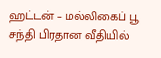ஹட்டன் – மல்லிகைப் பூ சந்தி பிரதான வீதியில்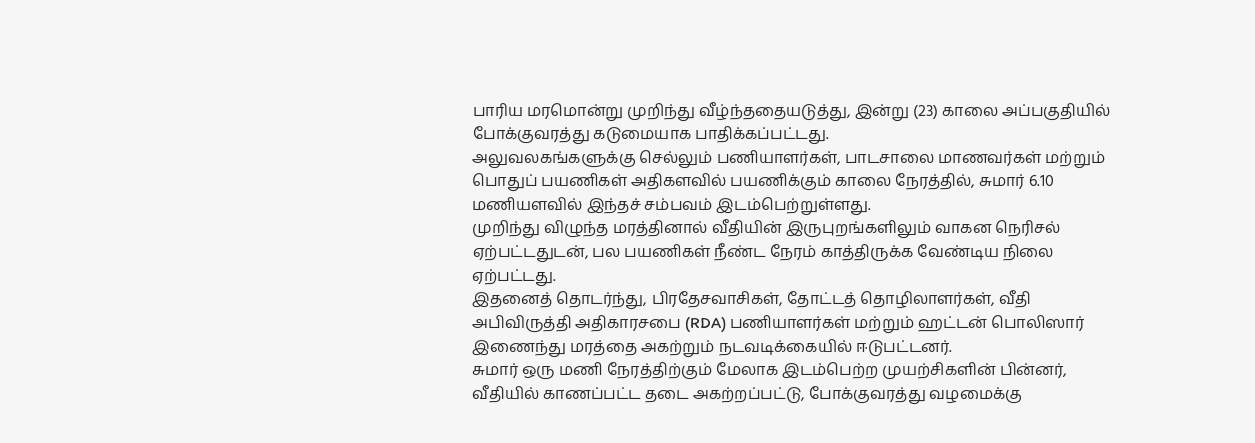பாரிய மரமொன்று முறிந்து வீழ்ந்ததையடுத்து, இன்று (23) காலை அப்பகுதியில் போக்குவரத்து கடுமையாக பாதிக்கப்பட்டது.
அலுவலகங்களுக்கு செல்லும் பணியாளர்கள், பாடசாலை மாணவர்கள் மற்றும் பொதுப் பயணிகள் அதிகளவில் பயணிக்கும் காலை நேரத்தில், சுமார் 6.10 மணியளவில் இந்தச் சம்பவம் இடம்பெற்றுள்ளது.
முறிந்து விழுந்த மரத்தினால் வீதியின் இருபுறங்களிலும் வாகன நெரிசல் ஏற்பட்டதுடன், பல பயணிகள் நீண்ட நேரம் காத்திருக்க வேண்டிய நிலை ஏற்பட்டது.
இதனைத் தொடர்ந்து, பிரதேசவாசிகள், தோட்டத் தொழிலாளர்கள், வீதி அபிவிருத்தி அதிகாரசபை (RDA) பணியாளர்கள் மற்றும் ஹட்டன் பொலிஸார் இணைந்து மரத்தை அகற்றும் நடவடிக்கையில் ஈடுபட்டனர்.
சுமார் ஒரு மணி நேரத்திற்கும் மேலாக இடம்பெற்ற முயற்சிகளின் பின்னர், வீதியில் காணப்பட்ட தடை அகற்றப்பட்டு, போக்குவரத்து வழமைக்கு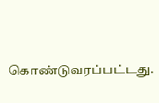கொண்டுவரப்பட்டது.